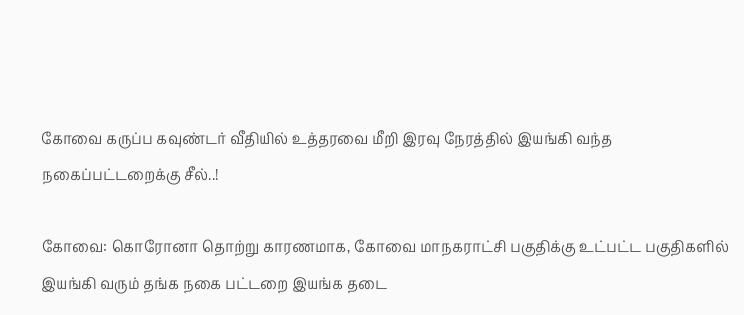கோவை கருப்ப கவுண்டர்‌ வீதியில்‌ உத்தரவை மீறி இரவு நேரத்தில் இயங்கி வந்த நகைப்பட்டறைக்கு சீல்..!

கோவை: கொரோனா தொற்று காரணமாக, கோவை மாநகராட்சி பகுதிக்கு உட்பட்ட பகுதிகளில் இயங்கி வரும் தங்க நகை பட்டறை இயங்க தடை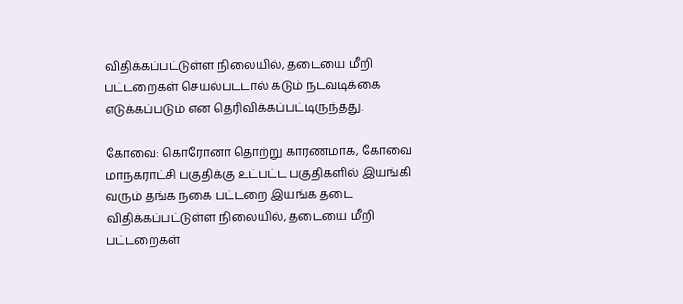விதிக்கப்பட்டுள்ள நிலையில், தடையை மீறி பட்டறைகள் செயல்படடால் கடும் நடவடிக்கை எடுக்கப்படும் என தெரிவிக்கப்பட்டிருந்தது.

கோவை: கொரோனா தொற்று காரணமாக, கோவை மாநகராட்சி பகுதிக்கு உட்பட்ட பகுதிகளில் இயங்கி வரும் தங்க நகை பட்டறை இயங்க தடை விதிக்கப்பட்டுள்ள நிலையில், தடையை மீறி பட்டறைகள்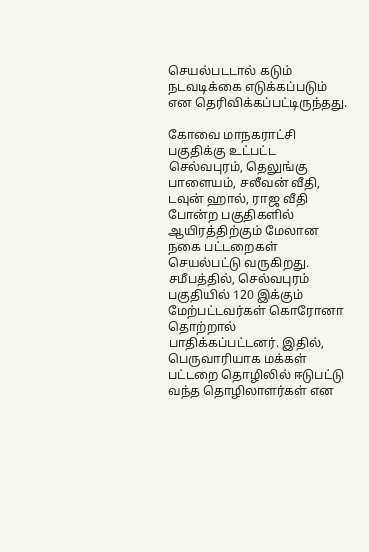செயல்படடால் கடும் நடவடிக்கை எடுக்கப்படும் என தெரிவிக்கப்பட்டிருந்தது.

கோவை மாநகராட்சி பகுதிக்கு உட்பட்ட செல்வபுரம், தெலுங்கு பாளையம், சலீவன் வீதி, டவுன் ஹால், ராஜ வீதி போன்ற பகுதிகளில் ஆயிரத்திற்கும் மேலான நகை பட்டறைகள் செயல்பட்டு வருகிறது. சமீபத்தில், செல்வபுரம் பகுதியில் 120 இக்கும் மேற்பட்டவர்கள் கொரோனா தொற்றால் பாதிக்கப்பட்டனர். இதில், பெருவாரியாக மக்கள் பட்டறை தொழிலில் ஈடுபட்டு வந்த தொழிலாளர்கள் என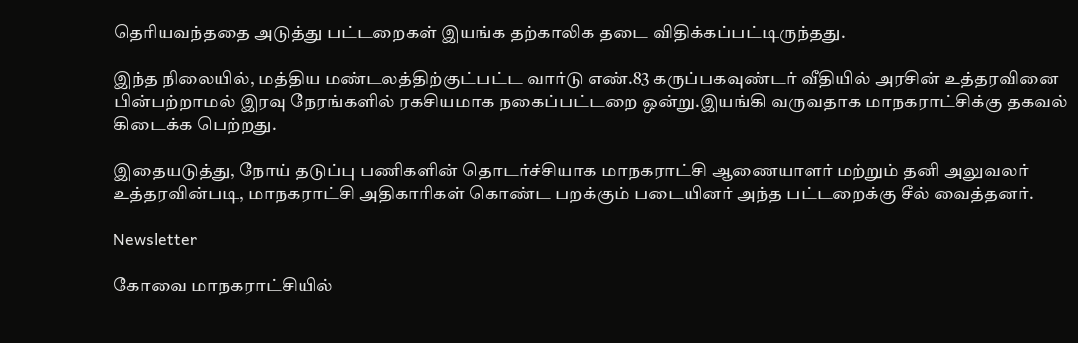தெரியவந்ததை அடுத்து பட்டறைகள் இயங்க தற்காலிக தடை விதிக்கப்பட்டிருந்தது.

இந்த நிலையில், மத்திய மண்டலத்திற்குட்பட்ட வார்டு எண்‌.83 கருப்பகவுண்டர்‌ வீதியில்‌ அரசின்‌ உத்தரவினை பின்பற்றாமல்‌ இரவு நேரங்களில்‌ ரகசியமாக நகைப்பட்டறை ஒன்று.இயங்கி வருவதாக மாநகராட்சிக்கு தகவல் கிடைக்க பெற்றது.

இதையடுத்து, நோய்‌ தடுப்பு பணிகளின்‌ தொடர்ச்சியாக மாநகராட்சி ஆணையாளர்‌ மற்றும்‌ தனி அலுவலர்‌ உத்தரவின்படி, மாநகராட்சி அதிகாரிகள் கொண்ட பறக்கும் படையினர் அந்த பட்டறைக்கு சீல் வைத்தனர்.

Newsletter

கோவை மாநகராட்சியில்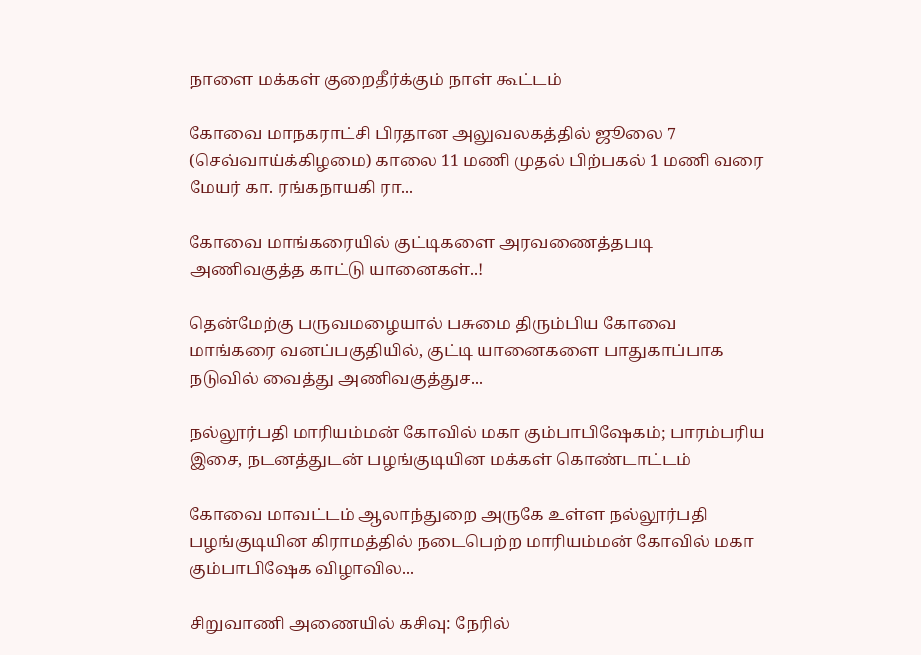நாளை மக்கள் குறைதீர்க்கும் நாள் கூட்டம்

கோவை மாநகராட்சி பிரதான அலுவலகத்தில் ஜூலை 7 (செவ்வாய்க்கிழமை) காலை 11 மணி முதல் பிற்பகல் 1 மணி வரை மேயர் கா. ரங்கநாயகி ரா...

கோவை மாங்கரையில் குட்டிகளை அரவணைத்தபடி அணிவகுத்த காட்டு யானைகள்..!

தென்மேற்கு பருவமழையால் பசுமை திரும்பிய கோவை மாங்கரை வனப்பகுதியில், குட்டி யானைகளை பாதுகாப்பாக நடுவில் வைத்து அணிவகுத்துச...

நல்லூர்பதி மாரியம்மன் கோவில் மகா கும்பாபிஷேகம்; பாரம்பரிய இசை, நடனத்துடன் பழங்குடியின மக்கள் கொண்டாட்டம்

கோவை மாவட்டம் ஆலாந்துறை அருகே உள்ள நல்லூர்பதி பழங்குடியின கிராமத்தில் நடைபெற்ற மாரியம்மன் கோவில் மகா கும்பாபிஷேக விழாவில...

சிறுவாணி அணையில் கசிவு: நேரில்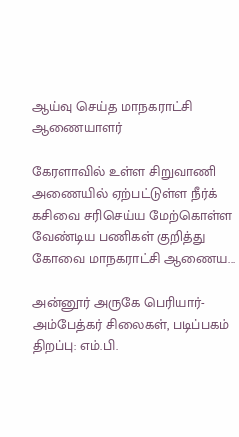ஆய்வு செய்த மாநகராட்சி ஆணையாளர்

கேரளாவில் உள்ள சிறுவாணி அணையில் ஏற்பட்டுள்ள நீர்க் கசிவை சரிசெய்ய மேற்கொள்ள வேண்டிய பணிகள் குறித்து கோவை மாநகராட்சி ஆணைய...

அன்னூர் அருகே பெரியார்-அம்பேத்கர் சிலைகள், படிப்பகம் திறப்பு: எம்.பி.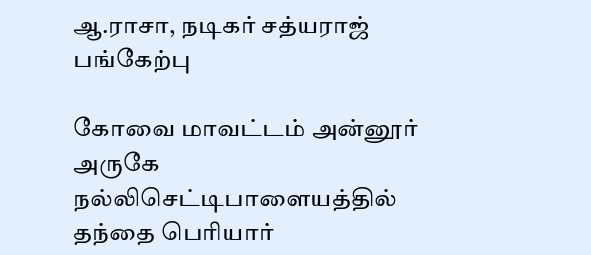ஆ.ராசா, நடிகர் சத்யராஜ் பங்கேற்பு

கோவை மாவட்டம் அன்னூர் அருகே நல்லிசெட்டிபாளையத்தில் தந்தை பெரியார்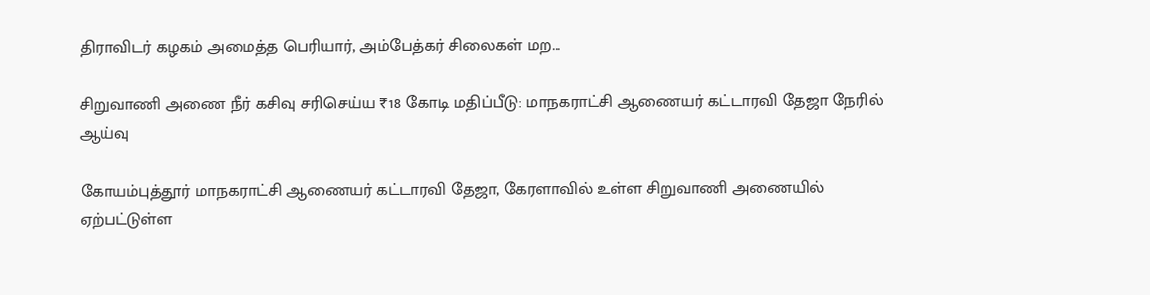திராவிடர் கழகம் அமைத்த பெரியார், அம்பேத்கர் சிலைகள் மற...

சிறுவாணி அணை நீர் கசிவு சரிசெய்ய ₹18 கோடி மதிப்பீடு: மாநகராட்சி ஆணையர் கட்டாரவி தேஜா நேரில் ஆய்வு

கோயம்புத்தூர் மாநகராட்சி ஆணையர் கட்டாரவி தேஜா, கேரளாவில் உள்ள சிறுவாணி அணையில் ஏற்பட்டுள்ள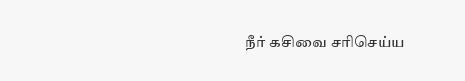நீர் கசிவை சரிசெய்ய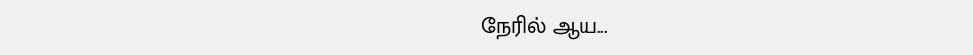நேரில் ஆய...